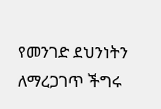የመንገድ ደህንነትን ለማረጋገጥ ችግሩ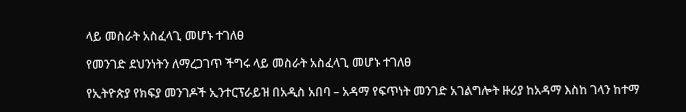ላይ መስራት አስፈላጊ መሆኑ ተገለፀ

የመንገድ ደህንነትን ለማረጋገጥ ችግሩ ላይ መስራት አስፈላጊ መሆኑ ተገለፀ

የኢትዮጵያ የክፍያ መንገዶች ኢንተርፕራይዝ በአዲስ አበባ – አዳማ የፍጥነት መንገድ አገልግሎት ዙሪያ ከአዳማ እስከ ገላን ከተማ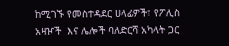ከሚገኙ የመስተዳደር ሀላፊዎች፣ የፖሊስ አዛዦች  እና ሌሎች ባለድርሻ አካላት ጋር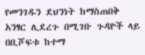የመንገዱን ደህንነት ከማስጠበቅ አንፃር ሊደረጉ በሚገቡ ጉዳዮች ላይ በቢሾፍቱ ከተማ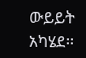ውይይት አካሄደ፡፡